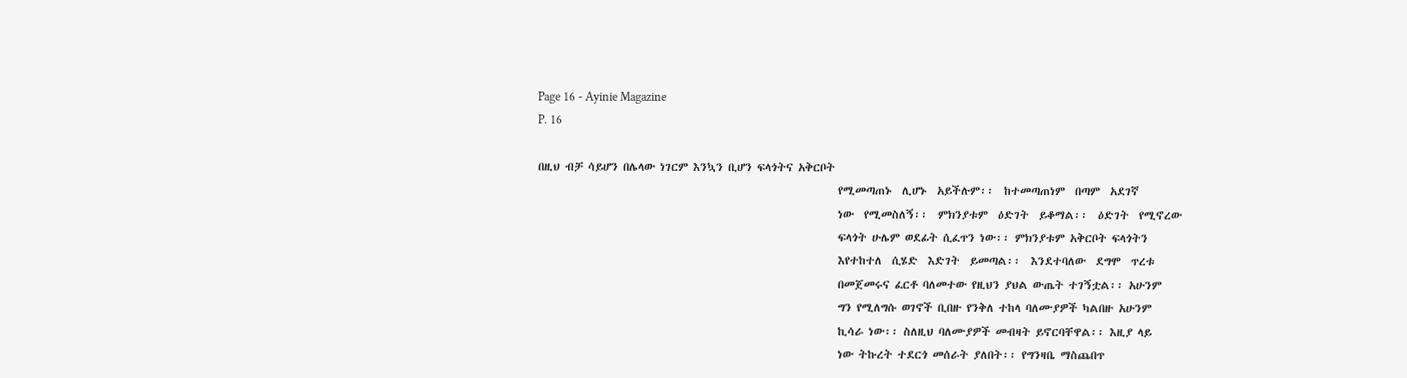Page 16 - Ayinie Magazine
P. 16

በዚህ ብቻ ሳይሆን በሌላው ነገርም እንኳን ቢሆን ፍላጎትና አቅርቦት
                                                            የሚመጣጠኑ  ሊሆኑ  አይችሉም፡፡  ከተመጣጠነም  በጣም  አደገኛ
                                                            ነው  የሚመስለኝ፡፡  ምክንያቱም  ዕድገት  ይቆማል፡፡  ዕድገት  የሚኖረው
                                                            ፍላጎት ሁሌም ወደፊት ሲፈጥን ነው፡፡ ምክንያቱም አቅርቦት ፍላጎትን
                                                            እየተከተለ  ሲሄድ  እድገት  ይመጣል፡፡  እንደተባለው  ደግሞ  ጥረቱ
                                                            በመጀመሩና ፈርቶ ባለመተው የዚህን ያህል ውጤት ተገኝቷል፡፡ አሁንም
                                                            ግን የሚለግሱ ወገኖች ቢበዙ የንቅለ ተከላ ባለሙያዎች ካልበዙ አሁንም
                                                            ኪሳራ ነው፡፡ ስለዚህ ባለሙያዎች መብዛት ይኖርባቸዋል፡፡ እዚያ ላይ
                                                            ነው ትኩረት ተደርጎ መሰራት ያለበት፡፡ የግንዛቤ ማስጨበጥ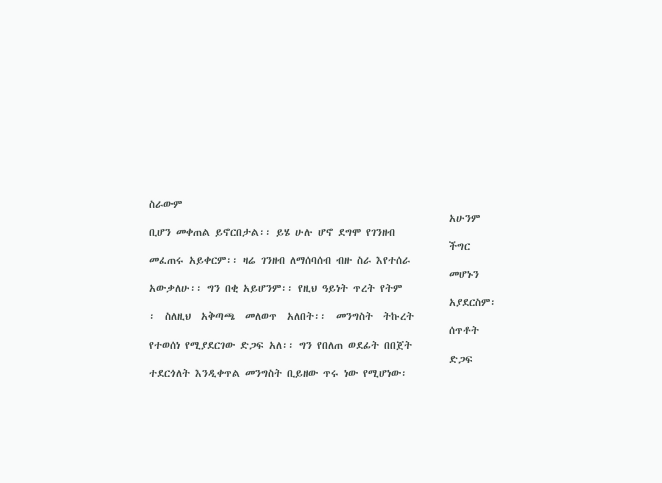ስራውም
                                                            አሁንም ቢሆን መቀጠል ይኖርበታል፡፡ ይሄ ሁሉ ሆኖ ደግሞ የገንዘብ
                                                            ችግር መፈጠሩ አይቀርም፡፡ ዛሬ ገንዘብ ለማሰባሰብ ብዙ ስራ እየተሰራ
                                                            መሆኑን አውቃለሁ፡፡ ግን በቂ አይሆንም፡፡ የዚህ ዓይነት ጥረት የትም
                                                            አያደርስም፡፡  ስለዚህ  አቅጣጫ  መለወጥ  አለበት፡፡  መንግስት  ትኩረት
                                                            ሰጥቶት የተወሰነ የሚያደርገው ድጋፍ አለ፡፡ ግን የበለጠ ወደፊት በበጀት
                                                            ድጋፍ ተደርጎለት እንዲቀጥል መንግስት ቢይዘው ጥሩ ነው የሚሆነው፡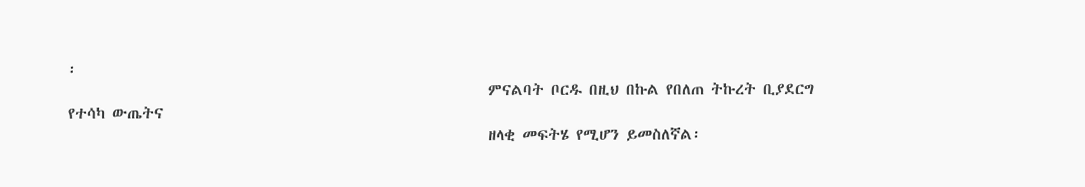፡
                                                            ምናልባት ቦርዱ በዚህ በኩል የበለጠ ትኩረት ቢያደርግ የተሳካ ውጤትና
                                                            ዘላቂ መፍትሄ የሚሆን ይመስለኛል፡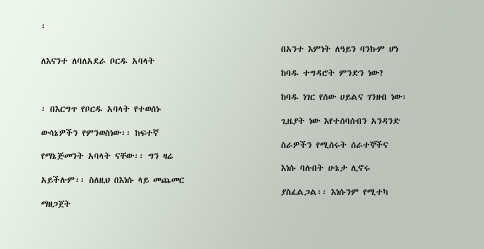፡

                                                            በአንተ እምነት ለዓይን ባንኩም ሆነ ለእናንተ ለባለአደራ ቦርዱ አባላት
                                                            ከባዱ ተግዳሮት ምንድን ነው?

                                                            ከባዱ ነገር የሰው ሀይልና ገንዘብ ነው፡፡ በእርግጥ የቦርዱ አባላት የተወሰኑ
                                                            ጊዜያት ነው እየተሰባሰብን አንዳንድ ውሳኔዎችን የምንወስነው፡፡ ከፍተኛ
                                                            ስራዎችን የሚሰሩት ሰራተኞችና የማኔጅመንት አባላት ናቸው፡፡ ግን ዛሬ
                                                            እነሱ ባሉበት ሁኔታ ሊኖሩ አይችሉም፡፡ ስለዚህ በእነሱ ላይ መጨመር
                                                            ያስፈልጋል፡፡ እነሱንም የሚተካ ማዘጋጀት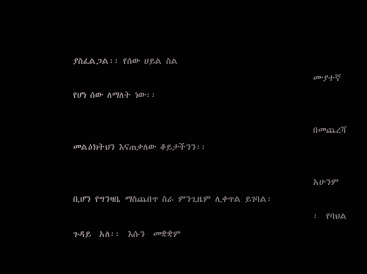ያስፈልጋል፡፡ የሰው ሀይል ስል
                                                            ሙያተኛ የሆነ ሰው ለማለት ነው፡፡

                                                            በመጨረሻ መልዕክትህን እናጠቃለው ቆይታችንን፡፡

                                                            አሁንም ቢሆን የግንዛቤ ማስጨበጥ ስራ ምንጊዜም ሊቀጥል ይገባል፡
                                                            ፡  የባህል  ጉዳይ  አለ፡፡  እሱን  መቋቋም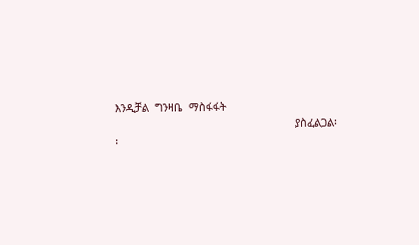እንዲቻል  ግንዛቤ  ማስፋፋት
                                                            ያስፈልጋል፡፡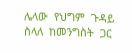ሌላው  የህግም  ጉዳይ  ስላለ  ከመንግስት  ጋር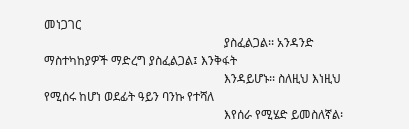መነጋገር
                                                            ያስፈልጋል፡፡ አንዳንድ ማስተካከያዎች ማድረግ ያስፈልጋል፤ እንቅፋት
                                                            እንዳይሆኑ፡፡ ስለዚህ እነዚህ የሚሰሩ ከሆነ ወደፊት ዓይን ባንኩ የተሻለ
                                                            እየሰራ የሚሄድ ይመስለኛል፡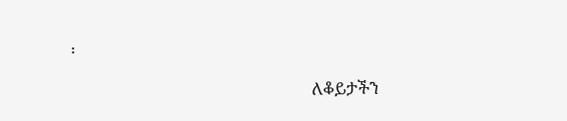፡

                                                            ለቆይታችን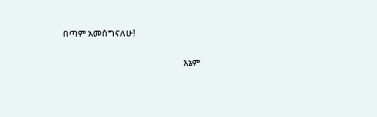በጣም አመሰግናለሁ!

                                                            እኔም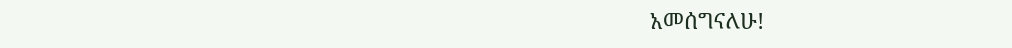አመሰግናለሁ!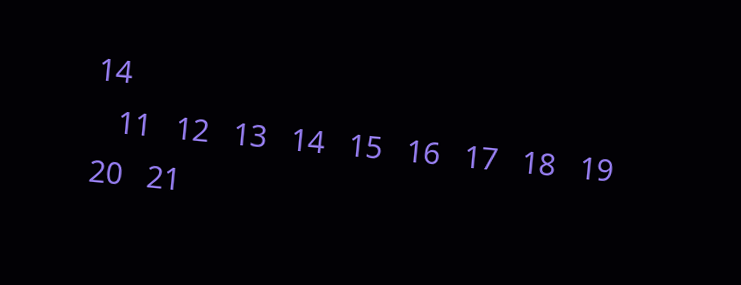14
   11   12   13   14   15   16   17   18   19   20   21